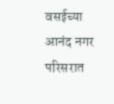वसईच्या आनंद नगर परिसरात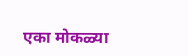एका मोकळ्या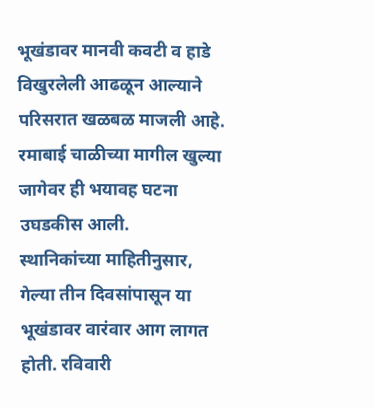भूखंडावर मानवी कवटी व हाडे विखुरलेली आढळून आल्याने परिसरात खळबळ माजली आहे. रमाबाई चाळीच्या मागील खुल्या जागेवर ही भयावह घटना उघडकीस आली.
स्थानिकांच्या माहितीनुसार, गेल्या तीन दिवसांपासून या भूखंडावर वारंवार आग लागत होती. रविवारी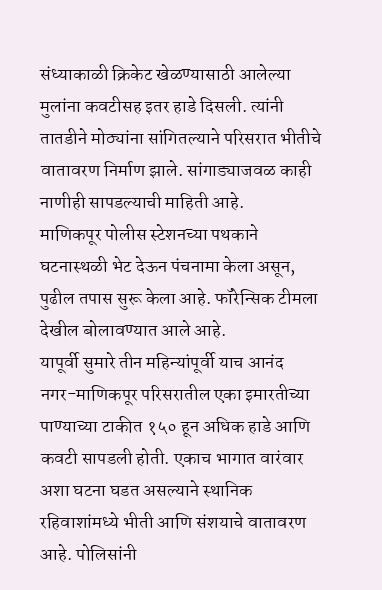संध्याकाळी क्रिकेट खेळण्यासाठी आलेल्या मुलांना कवटीसह इतर हाडे दिसली. त्यांनी तातडीने मोठ्यांना सांगितल्याने परिसरात भीतीचे वातावरण निर्माण झाले. सांगाड्याजवळ काही नाणीही सापडल्याची माहिती आहे.
माणिकपूर पोलीस स्टेशनच्या पथकाने घटनास्थळी भेट देऊन पंचनामा केला असून, पुढील तपास सुरू केला आहे. फॉरेन्सिक टीमला देखील बोलावण्यात आले आहे.
यापूर्वी सुमारे तीन महिन्यांपूर्वी याच आनंद नगर-माणिकपूर परिसरातील एका इमारतीच्या पाण्याच्या टाकीत १५० हून अधिक हाडे आणि कवटी सापडली होती. एकाच भागात वारंवार अशा घटना घडत असल्याने स्थानिक रहिवाशांमध्ये भीती आणि संशयाचे वातावरण आहे. पोलिसांनी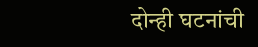दोन्ही घटनांची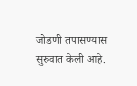जोडणी तपासण्यास सुरुवात केली आहे.